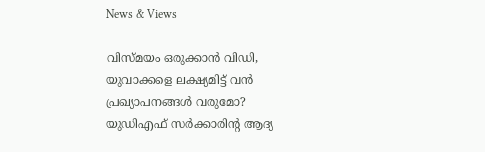News & Views

വിസ്മയം ഒരുക്കാന്‍ വിഡി, യുവാക്കളെ ലക്ഷ്യമിട്ട് വന്‍ പ്രഖ്യാപനങ്ങള്‍ വരുമോ? യുഡിഎഫ് സര്‍ക്കാരിന്റ ആദ്യ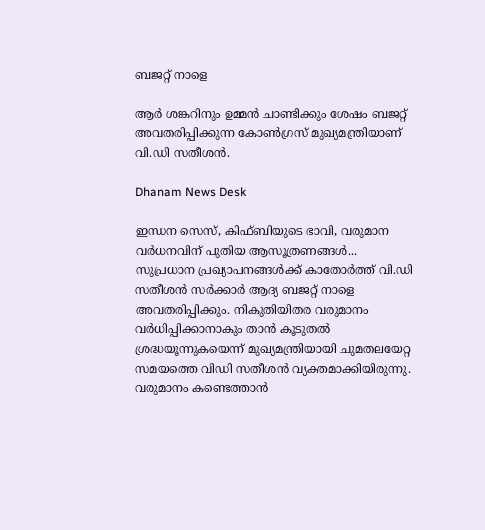ബജറ്റ് നാളെ

ആര്‍ ശങ്കറിനും ഉമ്മന്‍ ചാണ്ടിക്കും ശേഷം ബജറ്റ് അവതരിപ്പിക്കുന്ന കോണ്‍ഗ്രസ് മുഖ്യമന്ത്രിയാണ് വി.ഡി സതീശന്‍.

Dhanam News Desk

ഇന്ധന സെസ്, കിഫ്ബിയുടെ ഭാവി, വരുമാന വര്‍ധനവിന് പുതിയ ആസൂത്രണങ്ങള്‍... സുപ്രധാന പ്രഖ്യാപനങ്ങള്‍ക്ക് കാതോര്‍ത്ത് വി.ഡി സതീശന്‍ സര്‍ക്കാര്‍ ആദ്യ ബജറ്റ് നാളെ അവതരിപ്പിക്കും. നികുതിയിതര വരുമാനം വര്‍ധിപ്പിക്കാനാകും താന്‍ കൂടുതല്‍ ശ്രദ്ധയൂന്നുകയെന്ന് മുഖ്യമന്ത്രിയായി ചുമതലയേറ്റ സമയത്തെ വിഡി സതീശന്‍ വ്യക്തമാക്കിയിരുന്നു. വരുമാനം കണ്ടെത്താന്‍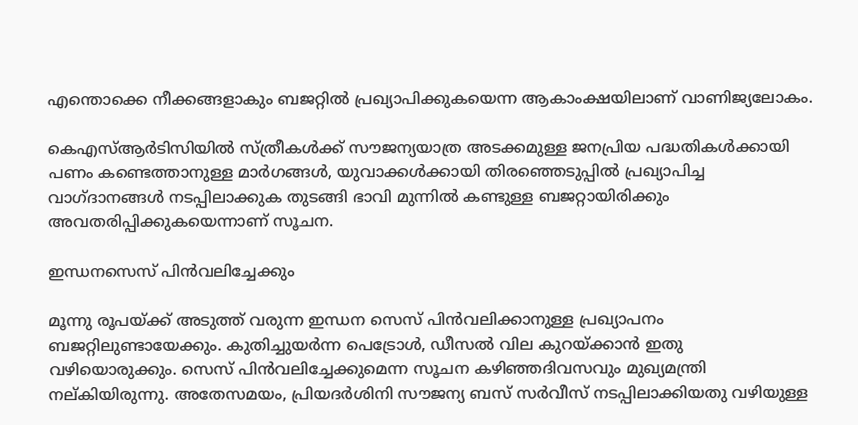എന്തൊക്കെ നീക്കങ്ങളാകും ബജറ്റില്‍ പ്രഖ്യാപിക്കുകയെന്ന ആകാംക്ഷയിലാണ് വാണിജ്യലോകം.

കെഎസ്ആര്‍ടിസിയില്‍ സ്ത്രീകള്‍ക്ക് സൗജന്യയാത്ര അടക്കമുള്ള ജനപ്രിയ പദ്ധതികള്‍ക്കായി പണം കണ്ടെത്താനുള്ള മാര്‍ഗങ്ങള്‍, യുവാക്കള്‍ക്കായി തിരഞ്ഞെടുപ്പില്‍ പ്രഖ്യാപിച്ച വാഗ്ദാനങ്ങള്‍ നടപ്പിലാക്കുക തുടങ്ങി ഭാവി മുന്നില്‍ കണ്ടുള്ള ബജറ്റായിരിക്കും അവതരിപ്പിക്കുകയെന്നാണ് സൂചന.

ഇന്ധനസെസ് പിന്‍വലിച്ചേക്കും

മൂന്നു രൂപയ്ക്ക് അടുത്ത് വരുന്ന ഇന്ധന സെസ് പിന്‍വലിക്കാനുള്ള പ്രഖ്യാപനം ബജറ്റിലുണ്ടായേക്കും. കുതിച്ചുയര്‍ന്ന പെട്രോള്‍, ഡീസല്‍ വില കുറയ്ക്കാന്‍ ഇതു വഴിയൊരുക്കും. സെസ് പിന്‍വലിച്ചേക്കുമെന്ന സൂചന കഴിഞ്ഞദിവസവും മുഖ്യമന്ത്രി നല്കിയിരുന്നു. അതേസമയം, പ്രിയദര്‍ശിനി സൗജന്യ ബസ് സര്‍വീസ് നടപ്പിലാക്കിയതു വഴിയുള്ള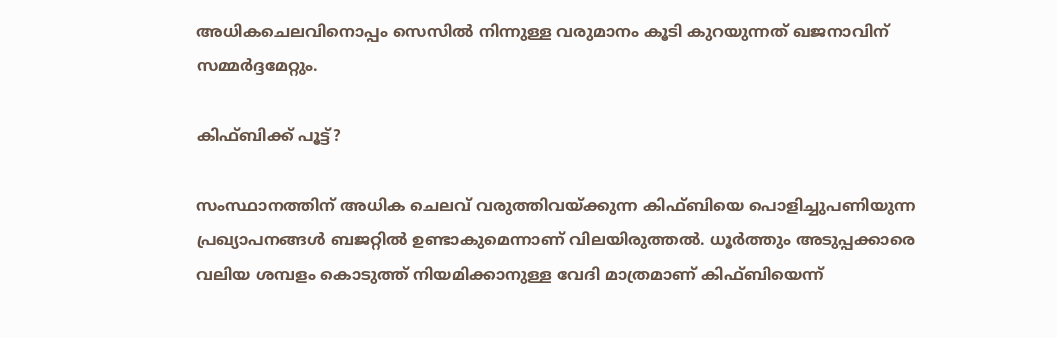അധികചെലവിനൊപ്പം സെസില്‍ നിന്നുള്ള വരുമാനം കൂടി കുറയുന്നത് ഖജനാവിന് സമ്മര്‍ദ്ദമേറ്റും.

കിഫ്ബിക്ക് പൂട്ട്?

സംസ്ഥാനത്തിന് അധിക ചെലവ് വരുത്തിവയ്ക്കുന്ന കിഫ്ബിയെ പൊളിച്ചുപണിയുന്ന പ്രഖ്യാപനങ്ങള്‍ ബജറ്റില്‍ ഉണ്ടാകുമെന്നാണ് വിലയിരുത്തല്‍. ധൂര്‍ത്തും അടുപ്പക്കാരെ വലിയ ശമ്പളം കൊടുത്ത് നിയമിക്കാനുള്ള വേദി മാത്രമാണ് കിഫ്ബിയെന്ന്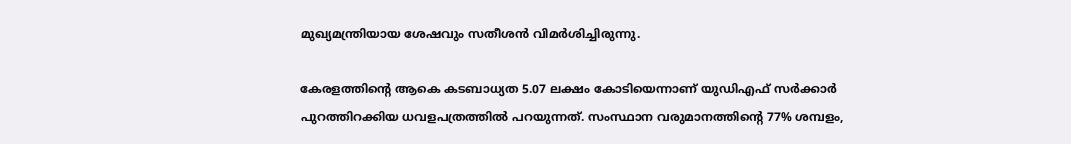മുഖ്യമന്ത്രിയായ ശേഷവും സതീശന്‍ വിമര്‍ശിച്ചിരുന്നു.

കേരളത്തിന്റെ ആകെ കടബാധ്യത 5.07 ലക്ഷം കോടിയെന്നാണ് യുഡിഎഫ് സര്‍ക്കാര്‍ പുറത്തിറക്കിയ ധവളപത്രത്തില്‍ പറയുന്നത്. സംസ്ഥാന വരുമാനത്തിന്റെ 77% ശമ്പളം,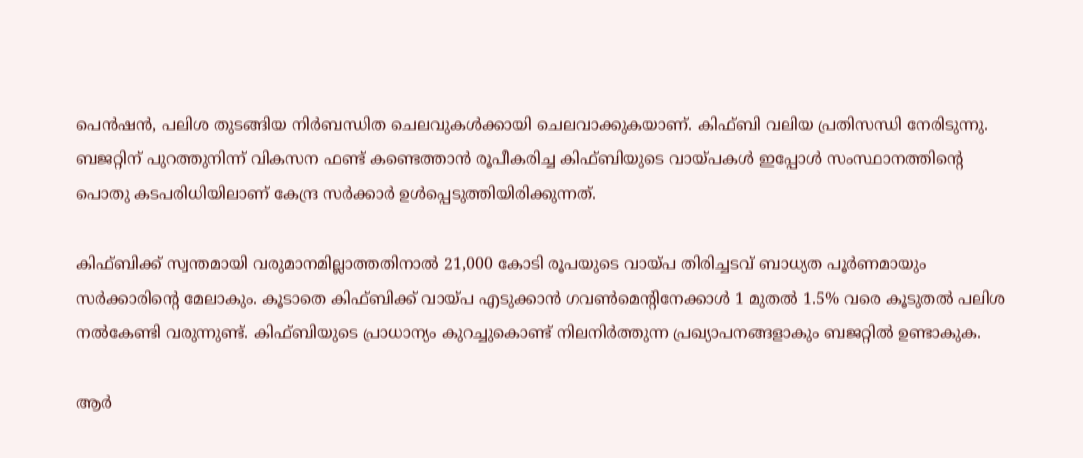പെന്‍ഷന്‍, പലിശ തുടങ്ങിയ നിര്‍ബന്ധിത ചെലവുകള്‍ക്കായി ചെലവാക്കുകയാണ്. കിഫ്ബി വലിയ പ്രതിസന്ധി നേരിടുന്നു. ബജറ്റിന് പുറത്തുനിന്ന് വികസന ഫണ്ട് കണ്ടെത്താന്‍ രൂപീകരിച്ച കിഫ്ബിയുടെ വായ്പകള്‍ ഇപ്പോള്‍ സംസ്ഥാനത്തിന്റെ പൊതു കടപരിധിയിലാണ് കേന്ദ്ര സര്‍ക്കാര്‍ ഉള്‍പ്പെടുത്തിയിരിക്കുന്നത്.

കിഫ്ബിക്ക് സ്വന്തമായി വരുമാനമില്ലാത്തതിനാല്‍ 21,000 കോടി രൂപയുടെ വായ്പ തിരിച്ചടവ് ബാധ്യത പൂര്‍ണമായും സര്‍ക്കാരിന്റെ മേലാകും. കൂടാതെ കിഫ്ബിക്ക് വായ്പ എടുക്കാന്‍ ഗവണ്‍മെന്റിനേക്കാള്‍ 1 മുതല്‍ 1.5% വരെ കൂടുതല്‍ പലിശ നല്‍കേണ്ടി വരുന്നുണ്ട്. കിഫ്ബിയുടെ പ്രാധാന്യം കുറച്ചുകൊണ്ട് നിലനിര്‍ത്തുന്ന പ്രഖ്യാപനങ്ങളാകും ബജറ്റില്‍ ഉണ്ടാകുക.

ആര്‍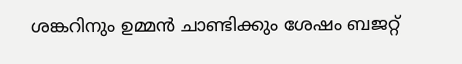ശങ്കറിനും ഉമ്മന്‍ ചാണ്ടിക്കും ശേഷം ബജറ്റ്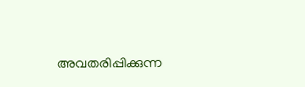അവതരിപ്പിക്കുന്ന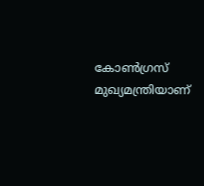കോണ്‍ഗ്രസ് മുഖ്യമന്ത്രിയാണ്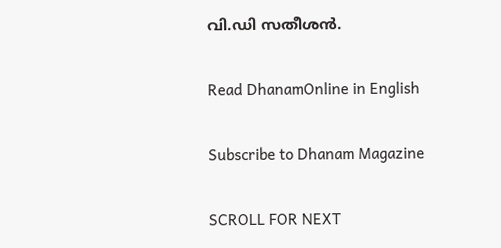വി.ഡി സതീശന്‍.

Read DhanamOnline in English

Subscribe to Dhanam Magazine

SCROLL FOR NEXT